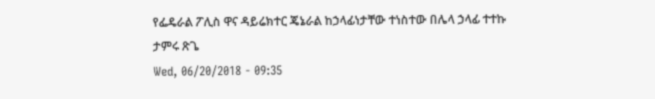የፌዴራል ፖሊስ ዋና ዳይሬክተር ጄኔራል ከኃላፊነታቸው ተነስተው በሌላ ኃላፊ ተተኩ
ታምሩ ጽጌ
Wed, 06/20/2018 - 09:35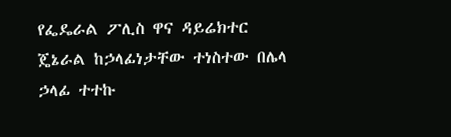የፌዴራል ፖሊስ ዋና ዳይሬክተር ጄኔራል ከኃላፊነታቸው ተነስተው በሌላ ኃላፊ ተተኩ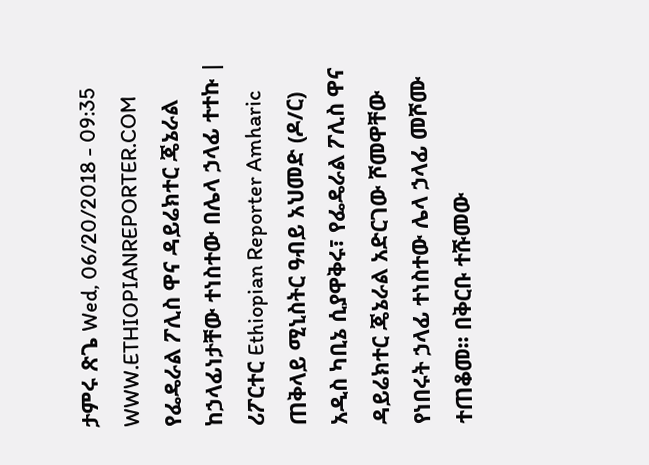ታምሩ ጽጌ Wed, 06/20/2018 - 09:35
WWW.ETHIOPIANREPORTER.COM
የፌዴራል ፖሊስ ዋና ዳይሬክተር ጄኔራል ከኃላፊነታቸው ተነስተው በሌላ ኃላፊ ተተኩ | ሪፖርተር Ethiopian Reporter Amharic
ጠቅላይ ሚኒስትር ዓብይ አህመድ (ዶ/ር) አዲስ ካቢኔ ሲያዋቅሩ፣ የፌዴራል ፖሊስ ዋና ዳይሬክተር ጄኔራል አድርገው ሾመዋቸው የነበሩት ኃላፊ ተነስተው ሌላ ኃላፊ መሾሙ ተጠቆመ፡፡ በቅርቡ ተሹመው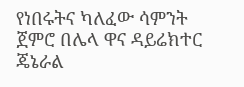የነበሩትና ካለፈው ሳምንት ጀምሮ በሌላ ዋና ዳይሬክተር ጄኔራል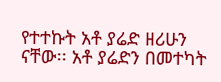የተተኩት አቶ ያሬድ ዘሪሁን ናቸው፡፡ አቶ ያሬድን በመተካት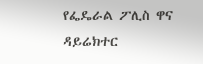የፌዴራል ፖሊስ ዋና ዳይሬክተር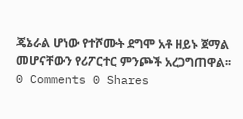ጄኔራል ሆነው የተሾሙት ደግሞ አቶ ዘይኑ ጀማል መሆናቸውን የሪፖርተር ምንጮች አረጋግጠዋል፡፡
0 Comments 0 Shares